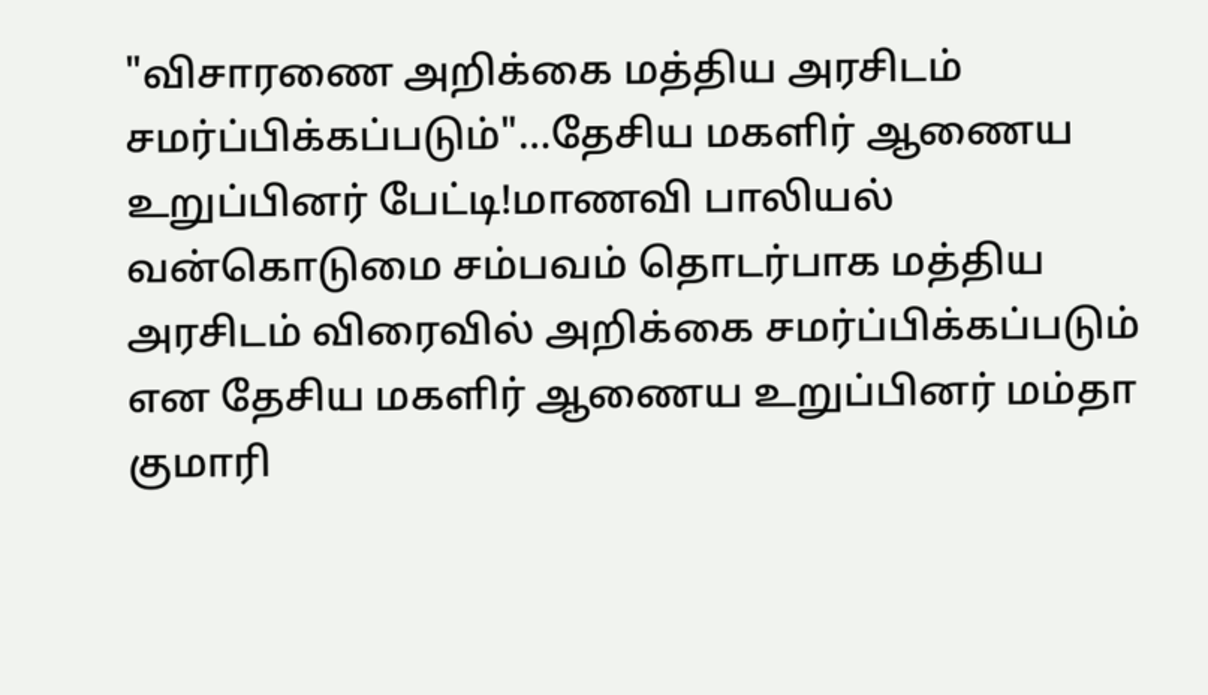"விசாரணை அறிக்கை மத்திய அரசிடம் சமர்ப்பிக்கப்படும்"...தேசிய மகளிர் ஆணைய உறுப்பினர் பேட்டி!மாணவி பாலியல் வன்கொடுமை சம்பவம் தொடர்பாக மத்திய அரசிடம் விரைவில் அறிக்கை சமர்ப்பிக்கப்படும் என தேசிய மகளிர் ஆணைய உறுப்பினர் மம்தா குமாரி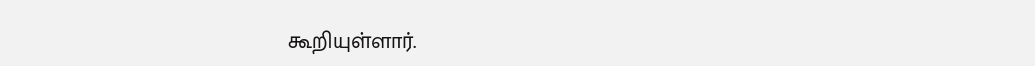கூறியுள்ளார்.